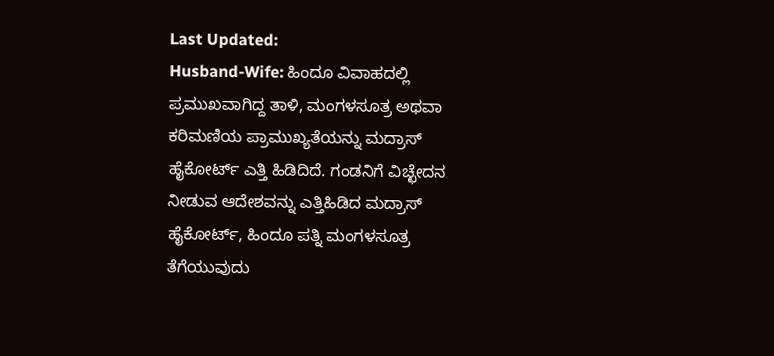Last Updated:
Husband-Wife: ಹಿಂದೂ ವಿವಾಹದಲ್ಲಿ ಪ್ರಮುಖವಾಗಿದ್ದ ತಾಳಿ, ಮಂಗಳಸೂತ್ರ ಅಥವಾ ಕರಿಮಣಿಯ ಪ್ರಾಮುಖ್ಯತೆಯನ್ನು ಮದ್ರಾಸ್ ಹೈಕೋರ್ಟ್ ಎತ್ತಿ ಹಿಡಿದಿದೆ. ಗಂಡನಿಗೆ ವಿಚ್ಛೇದನ ನೀಡುವ ಆದೇಶವನ್ನು ಎತ್ತಿಹಿಡಿದ ಮದ್ರಾಸ್ ಹೈಕೋರ್ಟ್, ಹಿಂದೂ ಪತ್ನಿ ಮಂಗಳಸೂತ್ರ ತೆಗೆಯುವುದು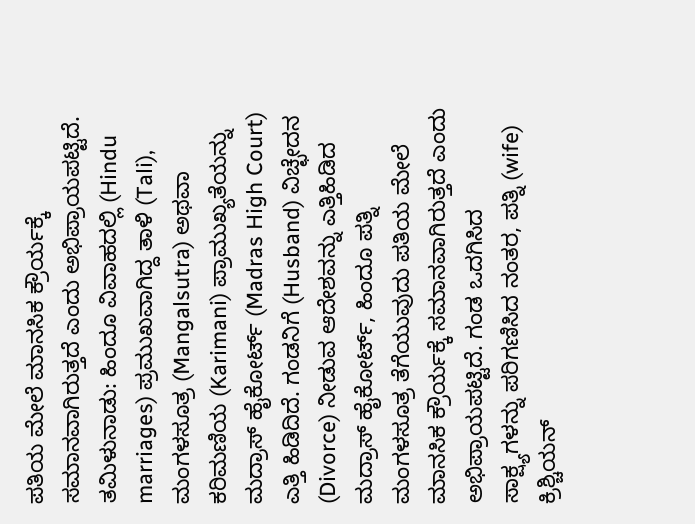ಪತಿಯ ಮೇಲೆ ಮಾನಸಿಕ ಕ್ರೌರ್ಯಕ್ಕೆ ಸಮಾನವಾಗಿರುತ್ತದೆ ಎಂದು ಅಭಿಪ್ರಾಯಪಟ್ಟಿದೆ.
ತಮಿಳುನಾಡು: ಹಿಂದೂ ವಿವಾಹದಲ್ಲಿ (Hindu marriages) ಪ್ರಮುಖವಾಗಿದ್ದ ತಾಳಿ (Tali), ಮಂಗಳಸೂತ್ರ (Mangalsutra) ಅಥವಾ ಕರಿಮಣಿಯ (Karimani) ಪ್ರಾಮುಖ್ಯತೆಯನ್ನು ಮದ್ರಾಸ್ ಹೈಕೋರ್ಟ್ (Madras High Court) ಎತ್ತಿ ಹಿಡಿದಿದೆ. ಗಂಡನಿಗೆ (Husband) ವಿಚ್ಛೇದನ (Divorce) ನೀಡುವ ಆದೇಶವನ್ನು ಎತ್ತಿಹಿಡಿದ ಮದ್ರಾಸ್ ಹೈಕೋರ್ಟ್, ಹಿಂದೂ ಪತ್ನಿ ಮಂಗಳಸೂತ್ರ ತೆಗೆಯುವುದು ಪತಿಯ ಮೇಲೆ ಮಾನಸಿಕ ಕ್ರೌರ್ಯಕ್ಕೆ ಸಮಾನವಾಗಿರುತ್ತದೆ ಎಂದು ಅಭಿಪ್ರಾಯಪಟ್ಟಿದೆ. ಗಂಡ ಒದಗಿಸಿದ ಸಾಕ್ಷ್ಯಗಳನ್ನು ಪರಿಗಣಿಸಿದ ನಂತರ, ಪತ್ನಿ (wife) ಕ್ರಿಶ್ಚಿಯನ್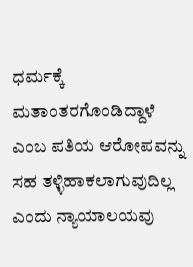ಧರ್ಮಕ್ಕೆ ಮತಾಂತರಗೊಂಡಿದ್ದಾಳೆ ಎಂಬ ಪತಿಯ ಆರೋಪವನ್ನು ಸಹ ತಳ್ಳಿಹಾಕಲಾಗುವುದಿಲ್ಲ ಎಂದು ನ್ಯಾಯಾಲಯವು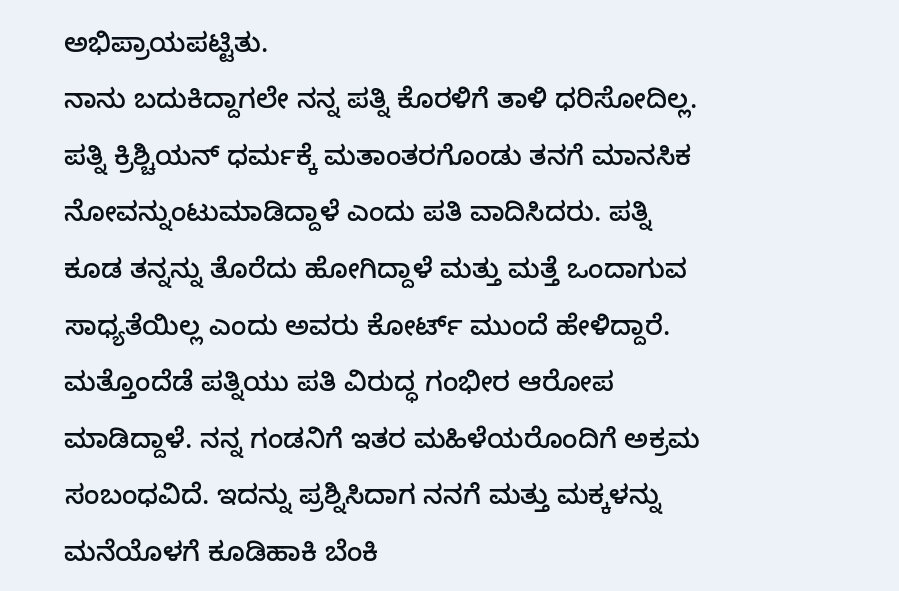ಅಭಿಪ್ರಾಯಪಟ್ಟಿತು.
ನಾನು ಬದುಕಿದ್ದಾಗಲೇ ನನ್ನ ಪತ್ನಿ ಕೊರಳಿಗೆ ತಾಳಿ ಧರಿಸೋದಿಲ್ಲ. ಪತ್ನಿ ಕ್ರಿಶ್ಚಿಯನ್ ಧರ್ಮಕ್ಕೆ ಮತಾಂತರಗೊಂಡು ತನಗೆ ಮಾನಸಿಕ ನೋವನ್ನುಂಟುಮಾಡಿದ್ದಾಳೆ ಎಂದು ಪತಿ ವಾದಿಸಿದರು. ಪತ್ನಿ ಕೂಡ ತನ್ನನ್ನು ತೊರೆದು ಹೋಗಿದ್ದಾಳೆ ಮತ್ತು ಮತ್ತೆ ಒಂದಾಗುವ ಸಾಧ್ಯತೆಯಿಲ್ಲ ಎಂದು ಅವರು ಕೋರ್ಟ್ ಮುಂದೆ ಹೇಳಿದ್ದಾರೆ.
ಮತ್ತೊಂದೆಡೆ ಪತ್ನಿಯು ಪತಿ ವಿರುದ್ಧ ಗಂಭೀರ ಆರೋಪ ಮಾಡಿದ್ದಾಳೆ. ನನ್ನ ಗಂಡನಿಗೆ ಇತರ ಮಹಿಳೆಯರೊಂದಿಗೆ ಅಕ್ರಮ ಸಂಬಂಧವಿದೆ. ಇದನ್ನು ಪ್ರಶ್ನಿಸಿದಾಗ ನನಗೆ ಮತ್ತು ಮಕ್ಕಳನ್ನು ಮನೆಯೊಳಗೆ ಕೂಡಿಹಾಕಿ ಬೆಂಕಿ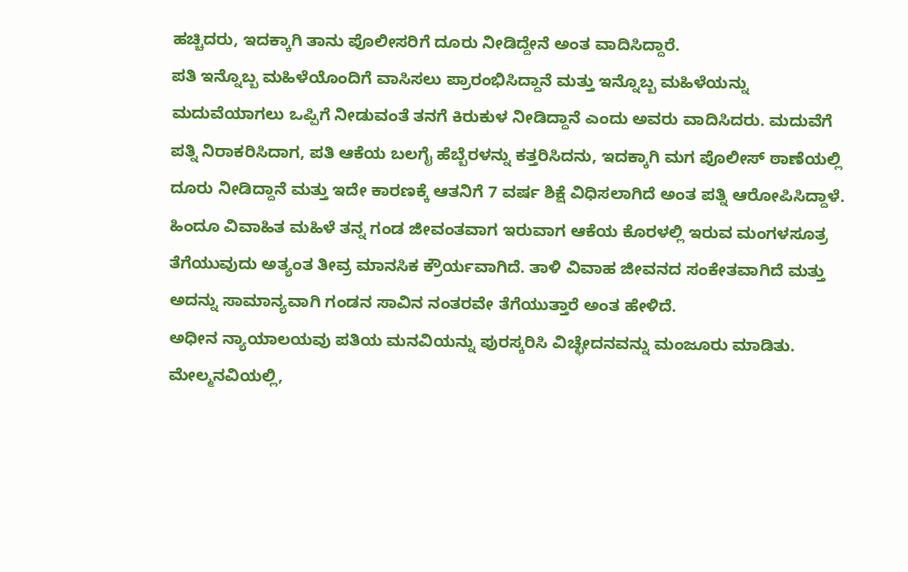ಹಚ್ಚಿದರು, ಇದಕ್ಕಾಗಿ ತಾನು ಪೊಲೀಸರಿಗೆ ದೂರು ನೀಡಿದ್ದೇನೆ ಅಂತ ವಾದಿಸಿದ್ದಾರೆ.
ಪತಿ ಇನ್ನೊಬ್ಬ ಮಹಿಳೆಯೊಂದಿಗೆ ವಾಸಿಸಲು ಪ್ರಾರಂಭಿಸಿದ್ದಾನೆ ಮತ್ತು ಇನ್ನೊಬ್ಬ ಮಹಿಳೆಯನ್ನು ಮದುವೆಯಾಗಲು ಒಪ್ಪಿಗೆ ನೀಡುವಂತೆ ತನಗೆ ಕಿರುಕುಳ ನೀಡಿದ್ದಾನೆ ಎಂದು ಅವರು ವಾದಿಸಿದರು. ಮದುವೆಗೆ ಪತ್ನಿ ನಿರಾಕರಿಸಿದಾಗ, ಪತಿ ಆಕೆಯ ಬಲಗೈ ಹೆಬ್ಬೆರಳನ್ನು ಕತ್ತರಿಸಿದನು, ಇದಕ್ಕಾಗಿ ಮಗ ಪೊಲೀಸ್ ಠಾಣೆಯಲ್ಲಿ ದೂರು ನೀಡಿದ್ದಾನೆ ಮತ್ತು ಇದೇ ಕಾರಣಕ್ಕೆ ಆತನಿಗೆ 7 ವರ್ಷ ಶಿಕ್ಷೆ ವಿಧಿಸಲಾಗಿದೆ ಅಂತ ಪತ್ನಿ ಆರೋಪಿಸಿದ್ದಾಳೆ.
ಹಿಂದೂ ವಿವಾಹಿತ ಮಹಿಳೆ ತನ್ನ ಗಂಡ ಜೀವಂತವಾಗ ಇರುವಾಗ ಆಕೆಯ ಕೊರಳಲ್ಲಿ ಇರುವ ಮಂಗಳಸೂತ್ರ ತೆಗೆಯುವುದು ಅತ್ಯಂತ ತೀವ್ರ ಮಾನಸಿಕ ಕ್ರೌರ್ಯವಾಗಿದೆ. ತಾಳಿ ವಿವಾಹ ಜೀವನದ ಸಂಕೇತವಾಗಿದೆ ಮತ್ತು ಅದನ್ನು ಸಾಮಾನ್ಯವಾಗಿ ಗಂಡನ ಸಾವಿನ ನಂತರವೇ ತೆಗೆಯುತ್ತಾರೆ ಅಂತ ಹೇಳಿದೆ.
ಅಧೀನ ನ್ಯಾಯಾಲಯವು ಪತಿಯ ಮನವಿಯನ್ನು ಪುರಸ್ಕರಿಸಿ ವಿಚ್ಛೇದನವನ್ನು ಮಂಜೂರು ಮಾಡಿತು. ಮೇಲ್ಮನವಿಯಲ್ಲಿ,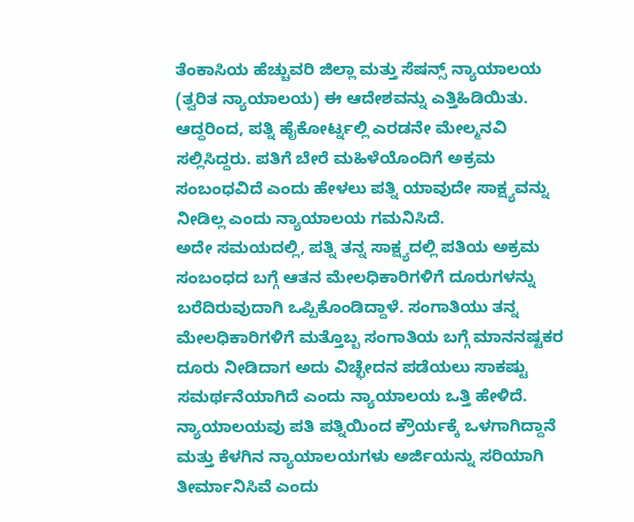ತೆಂಕಾಸಿಯ ಹೆಚ್ಚುವರಿ ಜಿಲ್ಲಾ ಮತ್ತು ಸೆಷನ್ಸ್ ನ್ಯಾಯಾಲಯ (ತ್ವರಿತ ನ್ಯಾಯಾಲಯ) ಈ ಆದೇಶವನ್ನು ಎತ್ತಿಹಿಡಿಯಿತು. ಆದ್ದರಿಂದ, ಪತ್ನಿ ಹೈಕೋರ್ಟ್ನಲ್ಲಿ ಎರಡನೇ ಮೇಲ್ಮನವಿ ಸಲ್ಲಿಸಿದ್ದರು. ಪತಿಗೆ ಬೇರೆ ಮಹಿಳೆಯೊಂದಿಗೆ ಅಕ್ರಮ ಸಂಬಂಧವಿದೆ ಎಂದು ಹೇಳಲು ಪತ್ನಿ ಯಾವುದೇ ಸಾಕ್ಷ್ಯವನ್ನು ನೀಡಿಲ್ಲ ಎಂದು ನ್ಯಾಯಾಲಯ ಗಮನಿಸಿದೆ.
ಅದೇ ಸಮಯದಲ್ಲಿ, ಪತ್ನಿ ತನ್ನ ಸಾಕ್ಷ್ಯದಲ್ಲಿ ಪತಿಯ ಅಕ್ರಮ ಸಂಬಂಧದ ಬಗ್ಗೆ ಆತನ ಮೇಲಧಿಕಾರಿಗಳಿಗೆ ದೂರುಗಳನ್ನು ಬರೆದಿರುವುದಾಗಿ ಒಪ್ಪಿಕೊಂಡಿದ್ದಾಳೆ. ಸಂಗಾತಿಯು ತನ್ನ ಮೇಲಧಿಕಾರಿಗಳಿಗೆ ಮತ್ತೊಬ್ಬ ಸಂಗಾತಿಯ ಬಗ್ಗೆ ಮಾನನಷ್ಟಕರ ದೂರು ನೀಡಿದಾಗ ಅದು ವಿಚ್ಛೇದನ ಪಡೆಯಲು ಸಾಕಷ್ಟು ಸಮರ್ಥನೆಯಾಗಿದೆ ಎಂದು ನ್ಯಾಯಾಲಯ ಒತ್ತಿ ಹೇಳಿದೆ.
ನ್ಯಾಯಾಲಯವು ಪತಿ ಪತ್ನಿಯಿಂದ ಕ್ರೌರ್ಯಕ್ಕೆ ಒಳಗಾಗಿದ್ದಾನೆ ಮತ್ತು ಕೆಳಗಿನ ನ್ಯಾಯಾಲಯಗಳು ಅರ್ಜಿಯನ್ನು ಸರಿಯಾಗಿ ತೀರ್ಮಾನಿಸಿವೆ ಎಂದು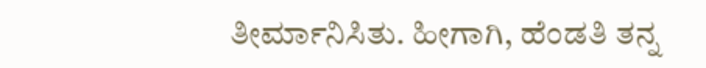ತೀರ್ಮಾನಿಸಿತು. ಹೀಗಾಗಿ, ಹೆಂಡತಿ ತನ್ನ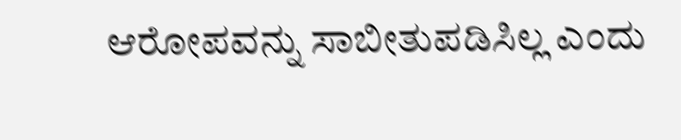ಆರೋಪವನ್ನು ಸಾಬೀತುಪಡಿಸಿಲ್ಲ ಎಂದು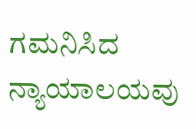ಗಮನಿಸಿದ ನ್ಯಾಯಾಲಯವು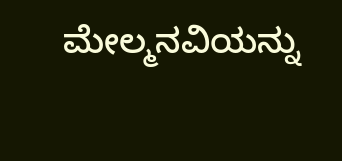ಮೇಲ್ಮನವಿಯನ್ನು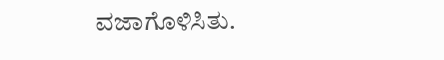ವಜಾಗೊಳಿಸಿತು.